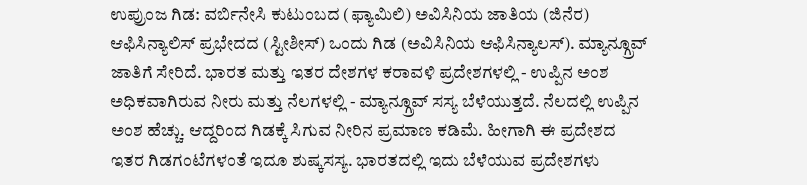ಉಪ್ರುಂಜ ಗಿಡ: ವರ್ಬಿನೇಸಿ ಕುಟುಂಬದ (ಫ್ಯಾಮಿಲಿ) ಅವಿಸಿನಿಯ ಜಾತಿಯ (ಜಿನೆರ) ಆಫಿಸಿನ್ಯಾಲಿಸ್ ಪ್ರಭೇದದ (ಸ್ಟೀಶೀಸ್) ಒಂದು ಗಿಡ (ಅವಿಸಿನಿಯ ಆಫಿಸಿನ್ಯಾಲಸ್). ಮ್ಯಾನ್ಗ್ರೂವ್ ಜಾತಿಗೆ ಸೇರಿದೆ. ಭಾರತ ಮತ್ತು ಇತರ ದೇಶಗಳ ಕರಾವಳಿ ಪ್ರದೇಶಗಳಲ್ಲಿ - ಉಪ್ಪಿನ ಅಂಶ ಅಧಿಕವಾಗಿರುವ ನೀರು ಮತ್ತು ನೆಲಗಳಲ್ಲಿ - ಮ್ಯಾನ್ಗ್ರೂವ್ ಸಸ್ಯ ಬೆಳೆಯುತ್ತದೆ. ನೆಲದಲ್ಲಿ ಉಪ್ಪಿನ ಅಂಶ ಹೆಚ್ಚು. ಆದ್ದರಿಂದ ಗಿಡಕ್ಕೆ ಸಿಗುವ ನೀರಿನ ಪ್ರಮಾಣ ಕಡಿಮೆ. ಹೀಗಾಗಿ ಈ ಪ್ರದೇಶದ ಇತರ ಗಿಡಗಂಟೆಗಳಂತೆ ಇದೂ ಶುಷ್ಕಸಸ್ಯ. ಭಾರತದಲ್ಲಿ ಇದು ಬೆಳೆಯುವ ಪ್ರದೇಶಗಳು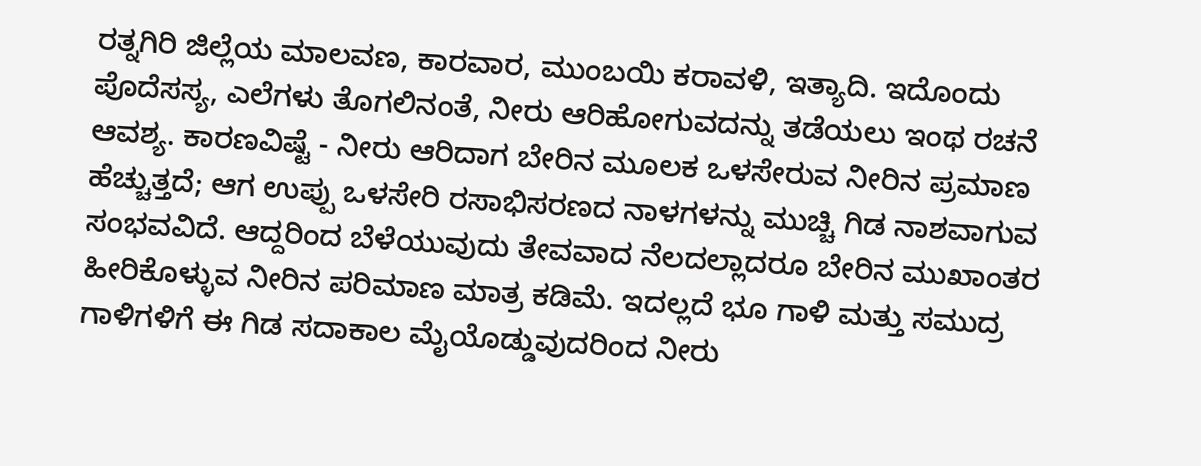ರತ್ನಗಿರಿ ಜಿಲ್ಲೆಯ ಮಾಲವಣ, ಕಾರವಾರ, ಮುಂಬಯಿ ಕರಾವಳಿ, ಇತ್ಯಾದಿ. ಇದೊಂದು ಪೊದೆಸಸ್ಯ, ಎಲೆಗಳು ತೊಗಲಿನಂತೆ, ನೀರು ಆರಿಹೋಗುವದನ್ನು ತಡೆಯಲು ಇಂಥ ರಚನೆ ಆವಶ್ಯ. ಕಾರಣವಿಷ್ಟೆ - ನೀರು ಆರಿದಾಗ ಬೇರಿನ ಮೂಲಕ ಒಳಸೇರುವ ನೀರಿನ ಪ್ರಮಾಣ ಹೆಚ್ಚುತ್ತದೆ; ಆಗ ಉಪ್ಪು ಒಳಸೇರಿ ರಸಾಭಿಸರಣದ ನಾಳಗಳನ್ನು ಮುಚ್ಚಿ ಗಿಡ ನಾಶವಾಗುವ ಸಂಭವವಿದೆ. ಆದ್ದರಿಂದ ಬೆಳೆಯುವುದು ತೇವವಾದ ನೆಲದಲ್ಲಾದರೂ ಬೇರಿನ ಮುಖಾಂತರ ಹೀರಿಕೊಳ್ಳುವ ನೀರಿನ ಪರಿಮಾಣ ಮಾತ್ರ ಕಡಿಮೆ. ಇದಲ್ಲದೆ ಭೂ ಗಾಳಿ ಮತ್ತು ಸಮುದ್ರ ಗಾಳಿಗಳಿಗೆ ಈ ಗಿಡ ಸದಾಕಾಲ ಮೈಯೊಡ್ಡುವುದರಿಂದ ನೀರು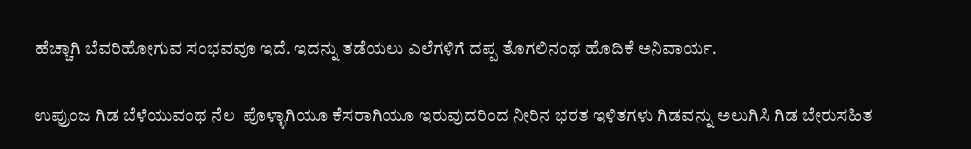ಹೆಚ್ಚಾಗಿ ಬೆವರಿಹೋಗುವ ಸಂಭವವೂ ಇದೆ. ಇದನ್ನು ತಡೆಯಲು ಎಲೆಗಳಿಗೆ ದಪ್ಪ ತೊಗಲಿನಂಥ ಹೊದಿಕೆ ಅನಿವಾರ್ಯ.

ಉಪ್ರುಂಜ ಗಿಡ ಬೆಳೆಯುವಂಥ ನೆಲ  ಪೊಳ್ಳಾಗಿಯೂ ಕೆಸರಾಗಿಯೂ ಇರುವುದರಿಂದ ನೀರಿನ ಭರತ ಇಳಿತಗಳು ಗಿಡವನ್ನು ಅಲುಗಿಸಿ ಗಿಡ ಬೇರುಸಹಿತ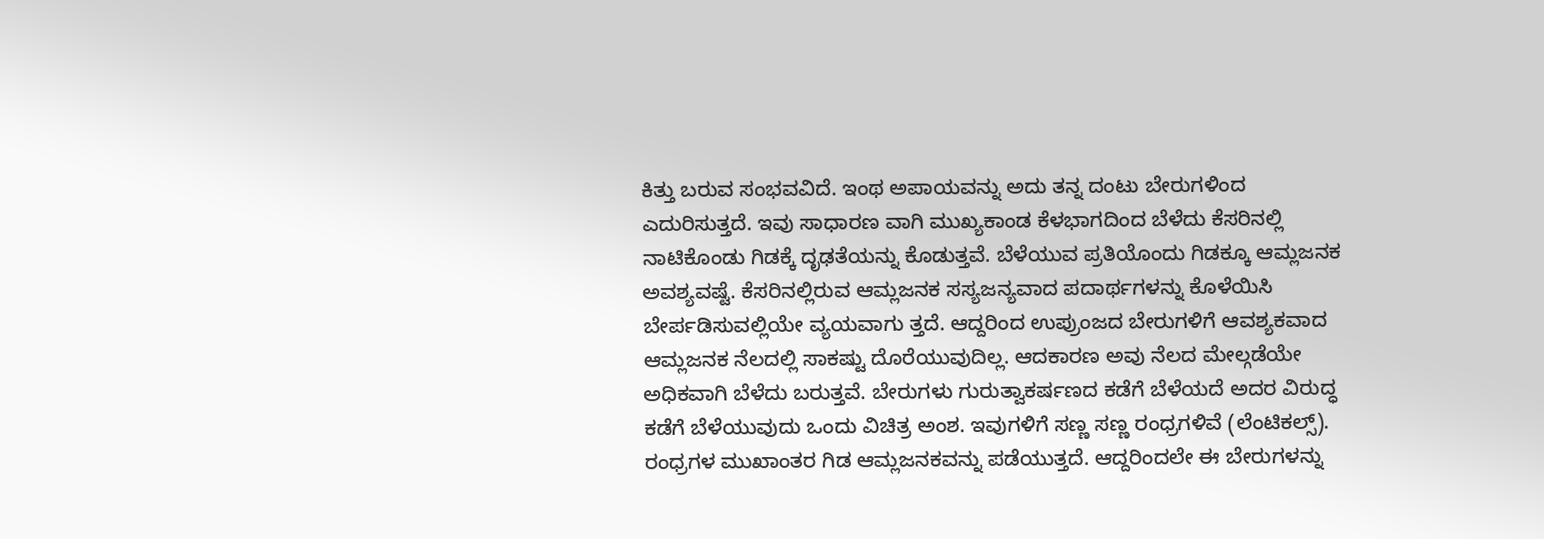ಕಿತ್ತು ಬರುವ ಸಂಭವವಿದೆ. ಇಂಥ ಅಪಾಯವನ್ನು ಅದು ತನ್ನ ದಂಟು ಬೇರುಗಳಿಂದ ಎದುರಿಸುತ್ತದೆ. ಇವು ಸಾಧಾರಣ ವಾಗಿ ಮುಖ್ಯಕಾಂಡ ಕೆಳಭಾಗದಿಂದ ಬೆಳೆದು ಕೆಸರಿನಲ್ಲಿ ನಾಟಿಕೊಂಡು ಗಿಡಕ್ಕೆ ದೃಢತೆಯನ್ನು ಕೊಡುತ್ತವೆ. ಬೆಳೆಯುವ ಪ್ರತಿಯೊಂದು ಗಿಡಕ್ಕೂ ಆಮ್ಲಜನಕ ಅವಶ್ಯವಷ್ಟೆ. ಕೆಸರಿನಲ್ಲಿರುವ ಆಮ್ಲಜನಕ ಸಸ್ಯಜನ್ಯವಾದ ಪದಾರ್ಥಗಳನ್ನು ಕೊಳೆಯಿಸಿ ಬೇರ್ಪಡಿಸುವಲ್ಲಿಯೇ ವ್ಯಯವಾಗು ತ್ತದೆ. ಆದ್ದರಿಂದ ಉಪ್ರುಂಜದ ಬೇರುಗಳಿಗೆ ಆವಶ್ಯಕವಾದ ಆಮ್ಲಜನಕ ನೆಲದಲ್ಲಿ ಸಾಕಷ್ಟು ದೊರೆಯುವುದಿಲ್ಲ. ಆದಕಾರಣ ಅವು ನೆಲದ ಮೇಲ್ಗಡೆಯೇ ಅಧಿಕವಾಗಿ ಬೆಳೆದು ಬರುತ್ತವೆ. ಬೇರುಗಳು ಗುರುತ್ವಾಕರ್ಷಣದ ಕಡೆಗೆ ಬೆಳೆಯದೆ ಅದರ ವಿರುದ್ಧ ಕಡೆಗೆ ಬೆಳೆಯುವುದು ಒಂದು ವಿಚಿತ್ರ ಅಂಶ. ಇವುಗಳಿಗೆ ಸಣ್ಣ ಸಣ್ಣ ರಂಧ್ರಗಳಿವೆ (ಲೆಂಟಿಕಲ್ಸ್‌). ರಂಧ್ರಗಳ ಮುಖಾಂತರ ಗಿಡ ಆಮ್ಲಜನಕವನ್ನು ಪಡೆಯುತ್ತದೆ. ಆದ್ದರಿಂದಲೇ ಈ ಬೇರುಗಳನ್ನು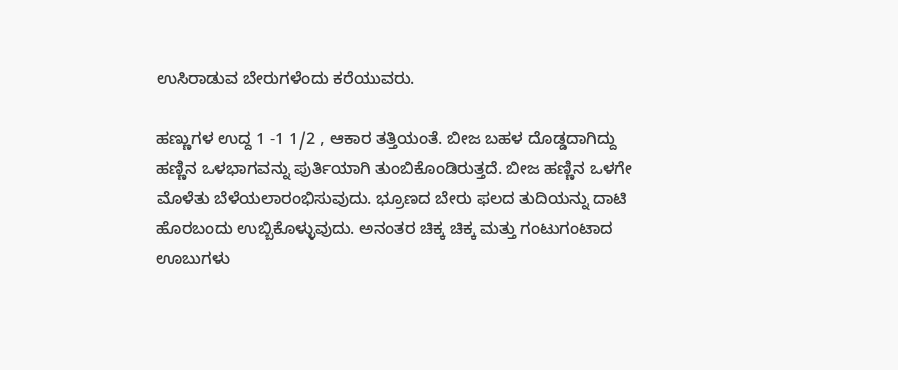ಉಸಿರಾಡುವ ಬೇರುಗಳೆಂದು ಕರೆಯುವರು.

ಹಣ್ಣುಗಳ ಉದ್ದ 1 -1 1/2 , ಆಕಾರ ತತ್ತಿಯಂತೆ. ಬೀಜ ಬಹಳ ದೊಡ್ಡದಾಗಿದ್ದು ಹಣ್ಣಿನ ಒಳಭಾಗವನ್ನು ಪುರ್ತಿಯಾಗಿ ತುಂಬಿಕೊಂಡಿರುತ್ತದೆ. ಬೀಜ ಹಣ್ಣಿನ ಒಳಗೇ ಮೊಳೆತು ಬೆಳೆಯಲಾರಂಭಿಸುವುದು. ಭ್ರೂಣದ ಬೇರು ಫಲದ ತುದಿಯನ್ನು ದಾಟಿ ಹೊರಬಂದು ಉಬ್ಬಿಕೊಳ್ಳುವುದು. ಅನಂತರ ಚಿಕ್ಕ ಚಿಕ್ಕ ಮತ್ತು ಗಂಟುಗಂಟಾದ ಊಬುಗಳು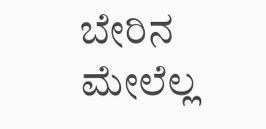ಬೇರಿನ ಮೇಲೆಲ್ಲ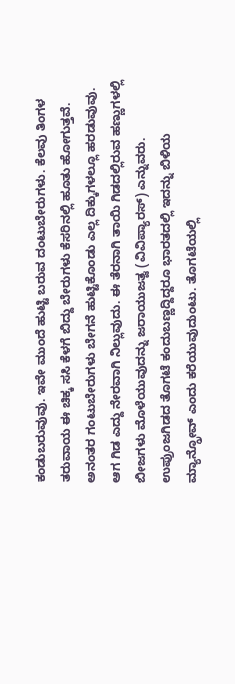ಕಂಡುಬರುವುವು. ಇವೇ ಮುಂದೆ ಹುಟ್ಟಿ ಬರುವ ದಂಟುಬೇರುಗಳು. ಕೆಲವು ತಿಂಗಳ ತರುವಾಯ ಈ ಚಿಕ್ಕ ಸಸಿ ಕೆಳಗೆ ಬಿದ್ದು ಬೇರುಗಳು ಕೆಸರಿನಲ್ಲಿ ಹೂತು ಹೋಗುತ್ತವೆ. ಅನಂತರ ಗಂಟುಬೇರುಗಳು ಬೇಗನೆ ಹುಟ್ಟಿಕೊಂಡು ಎಲ್ಲ ದಿಕ್ಕುಗಳಲ್ಲೂ ಹರಡುವುವು. ಆಗ ಗಿಡ ಎದ್ದು ನೇರವಾಗಿ ನಿಲ್ಲುವುದು. ಈ ತೆರನಾಗಿ ತಾಯಿ ಗಿಡದಲ್ಲಿರುವ ಹಣ್ಣುಗಳಲ್ಲಿ ಬೀಜಗಳು ಮೊಳೆಯುವುದನ್ನು ಜರಾಯುಜತ್ವ (ವಿವಿಪ್ಯಾರಸ್) ಎನ್ನುವರು. ಉಪ್ರುಂಜಗಿಡದ ತೊಗಟೆ ಕಂದುಬಣ್ಣದ್ದಿದ್ದರೂ ಭಾರತದಲ್ಲಿ ಇದನ್ನು ಬಿಳಿಯ ಮ್ಯಾನ್ಗ್ರೋವ್ ಎಂದು ಕರೆಯುವುದುಂಟು. ತೊಗಟೆಯಲ್ಲಿ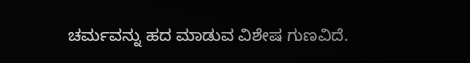ಚರ್ಮವನ್ನು ಹದ ಮಾಡುವ ವಿಶೇಷ ಗುಣವಿದೆ.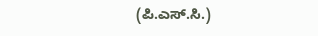(ಪಿ.ಎಸ್.ಸಿ.)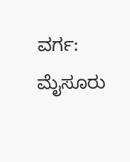ವರ್ಗ: ಮೈಸೂರು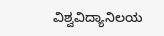ವಿಶ್ವವಿದ್ಯಾನಿಲಯ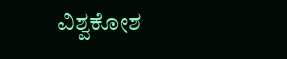ವಿಶ್ವಕೋಶ